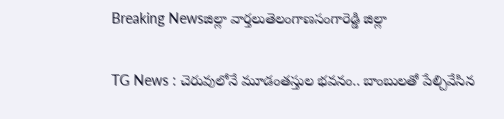Breaking Newsజిల్లా వార్తలుతెలంగాణసంగారెడ్డి జిల్లా

TG News : చెరువులోనే మూడంతస్తుల భవనం.. బాంబులతో పేల్చివేసిన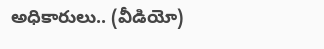అధికారులు.. (వీడియో)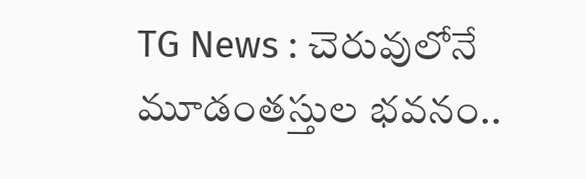TG News : చెరువులోనే మూడంతస్తుల భవనం..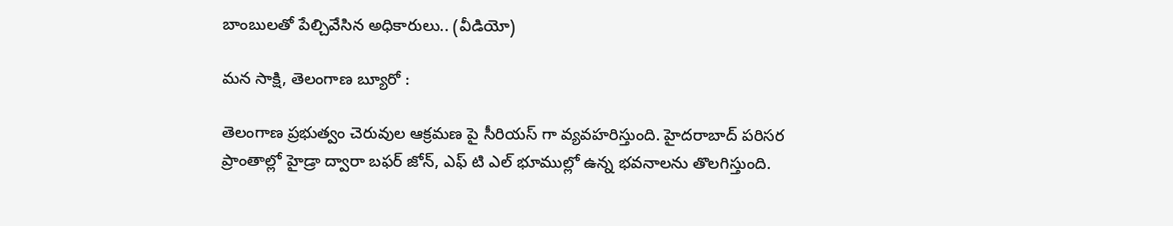బాంబులతో పేల్చివేసిన అధికారులు.. (వీడియో)

మన సాక్షి, తెలంగాణ బ్యూరో :

తెలంగాణ ప్రభుత్వం చెరువుల ఆక్రమణ పై సీరియస్ గా వ్యవహరిస్తుంది. హైదరాబాద్ పరిసర ప్రాంతాల్లో హైడ్రా ద్వారా బఫర్ జోన్, ఎఫ్ టి ఎల్ భూముల్లో ఉన్న భవనాలను తొలగిస్తుంది.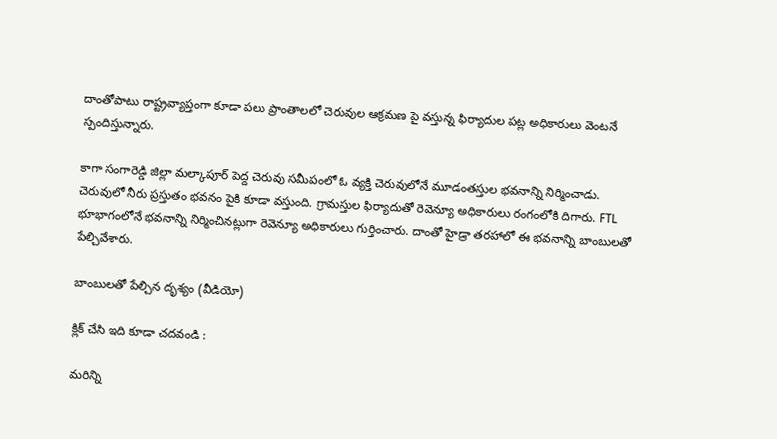దాంతోపాటు రాష్ట్రవ్యాప్తంగా కూడా పలు ప్రాంతాలలో చెరువుల ఆక్రమణ పై వస్తున్న ఫిర్యాదుల పట్ల అధికారులు వెంటనే స్పందిస్తున్నారు.

కాగా సంగారెడ్డి జిల్లా మల్కాపూర్ పెద్ద చెరువు సమీపంలో ఓ వ్యక్తి చెరువులోనే మూడంతస్తుల భవనాన్ని నిర్మించాడు. చెరువులో నీరు ప్రస్తుతం భవనం పైకి కూడా వస్తుంది. గ్రామస్తుల ఫిర్యాదుతో రెవెన్యూ అధికారులు రంగంలోకి దిగారు. FTL భూభాగంలోనే భవనాన్ని నిర్మించినట్లుగా రెవెన్యూ అధికారులు గుర్తించారు. దాంతో హైడ్రా తరహాలో ఈ భవనాన్ని బాంబులతో పేల్చివేశారు.

బాంబులతో పేల్చిన దృశ్యం (వీడియో)

క్లిక్ చేసి ఇది కూడా చదవండి :

మరిన్ని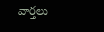వార్తలు